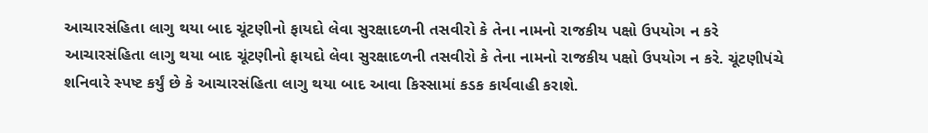આચારસંહિતા લાગુ થયા બાદ ચૂંટણીનો ફાયદો લેવા સુરક્ષાદળની તસવીરો કે તેના નામનો રાજકીય પક્ષો ઉપયોગ ન કરે
આચારસંહિતા લાગુ થયા બાદ ચૂંટણીનો ફાયદો લેવા સુરક્ષાદળની તસવીરો કે તેના નામનો રાજકીય પક્ષો ઉપયોગ ન કરે. ચૂંટણીપંચે શનિવારે સ્પષ્ટ કર્યું છે કે આચારસંહિતા લાગુ થયા બાદ આવા કિસ્સામાં કડક કાર્યવાહી કરાશે.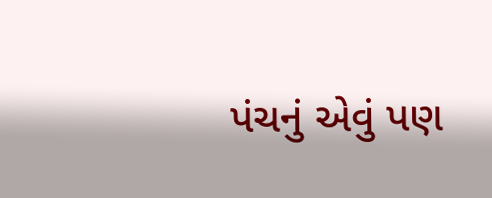પંચનું એવું પણ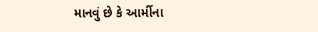માનવું છે કે આર્મીના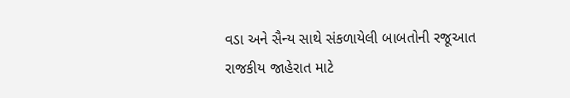વડા અને સૈન્ય સાથે સંકળાયેલી બાબતોની રજૂઆત રાજકીય જાહેરાત માટે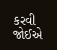કરવી જોઈએ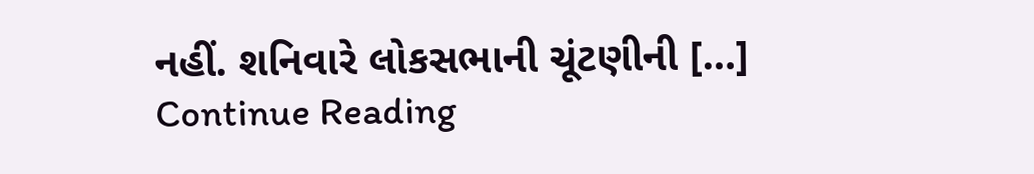નહીં. શનિવારે લોકસભાની ચૂંટણીની […]
Continue Reading